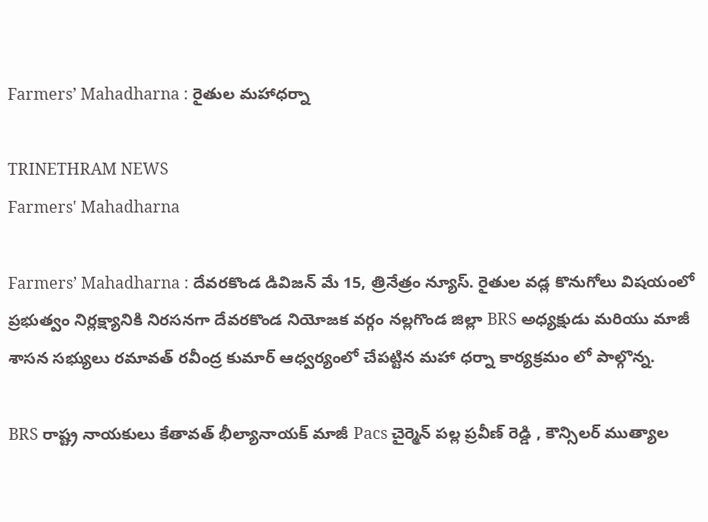Farmers’ Mahadharna : రైతుల మహాధర్నా

TRINETHRAM NEWS
Farmers' Mahadharna

Farmers’ Mahadharna : దేవరకొండ డివిజన్ మే 15, త్రినేత్రం న్యూస్. రైతుల వడ్ల కొనుగోలు విషయంలో ప్రభుత్వం నిర్లక్ష్యానికి నిరసనగా దేవరకొండ నియోజక వర్గం నల్లగొండ జిల్లా BRS అధ్యక్షుడు మరియు మాజీ శాసన సభ్యులు రమావత్ రవీంద్ర కుమార్ ఆధ్వర్యంలో చేపట్టిన మహా ధర్నా కార్యక్రమం లో పాల్గొన్న.

BRS రాష్ట్ర నాయకులు కేతావత్ భీల్యానాయక్ మాజీ Pacs చైర్మెన్ పల్ల ప్రవీణ్ రెడ్డి , కౌన్సిలర్ ముత్యాల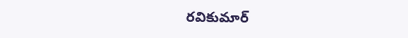రవికుమార్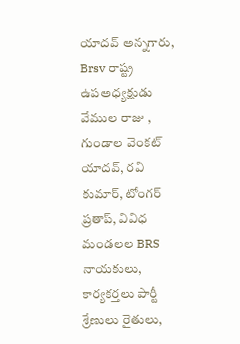యాదవ్ అన్నగారు, Brsv రాష్ట్ర ఉపఅధ్యక్షుడు వేముల రాజు , గుండాల వెంకట్ యాదవ్, రవి కుమార్, టోంగర్ ప్రతాప్, వివిధ మండలల BRS నాయకులు, కార్యకర్తలు పార్టీ శ్రేణులు రైతులు,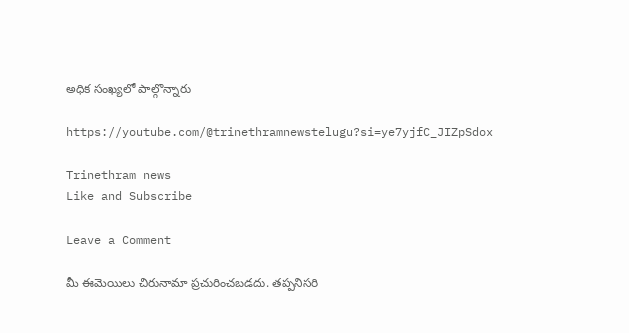అధిక సంఖ్యలో పాల్గొన్నారు

https://youtube.com/@trinethramnewstelugu?si=ye7yjfC_JIZpSdox

Trinethram news
Like and Subscribe

Leave a Comment

మీ ఈమెయిలు చిరునామా ప్రచురించబడదు. తప్పనిసరి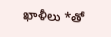ఖాళీలు *తో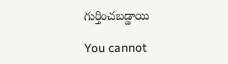గుర్తించబడ్డాయి

You cannot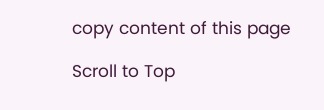copy content of this page

Scroll to Top